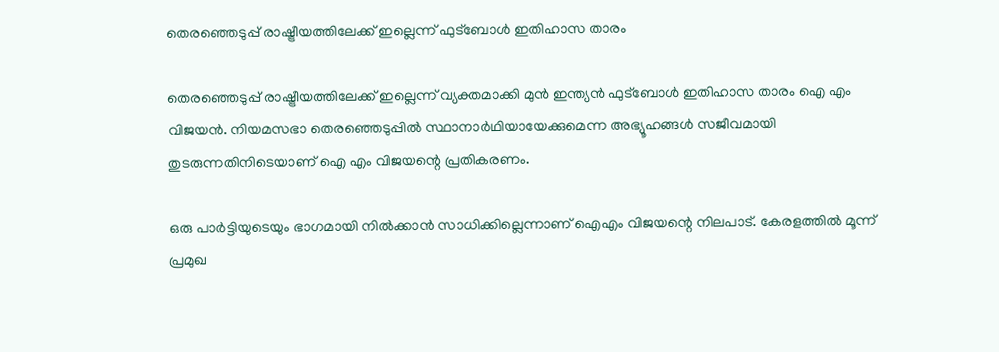തെരഞ്ഞെടുപ്പ് രാഷ്ട്രീയത്തിലേക്ക് ഇല്ലെന്ന് ഫുട്‌ബോള്‍ ഇതിഹാസ താരം

തെരഞ്ഞെടുപ്പ് രാഷ്ട്രീയത്തിലേക്ക് ഇല്ലെന്ന് വ്യക്തമാക്കി മുന്‍ ഇന്ത്യന്‍ ഫുട്‌ബോള്‍ ഇതിഹാസ താരം ഐ എം വിജയന്‍. നിയമസഭാ തെരഞ്ഞെടുപ്പില്‍ സ്ഥാനാര്‍ഥിയായേക്കുമെന്ന അഭ്യൂഹങ്ങള്‍ സജീവമായി തുടരുന്നതിനിടെയാണ് ഐ എം വിജയന്റെ പ്രതികരണം.

ഒരു പാര്‍ട്ടിയുടെയും ഭാഗമായി നില്‍ക്കാന്‍ സാധിക്കില്ലെന്നാണ് ഐഎം വിജയന്റെ നിലപാട്. കേരളത്തില്‍ മൂന്ന് പ്രമുഖ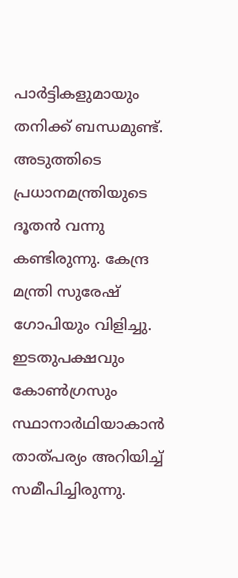പാര്‍ട്ടികളുമായും തനിക്ക് ബന്ധമുണ്ട്. അടുത്തിടെ പ്രധാനമന്ത്രിയുടെ ദൂതന്‍ വന്നു കണ്ടിരുന്നു. കേന്ദ്ര മന്ത്രി സുരേഷ് ഗോപിയും വിളിച്ചു. ഇടതുപക്ഷവും കോണ്‍ഗ്രസും സ്ഥാനാര്‍ഥിയാകാന്‍ താത്പര്യം അറിയിച്ച് സമീപിച്ചിരുന്നു.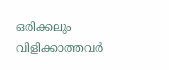ഒരിക്കലും വിളിക്കാത്തവര്‍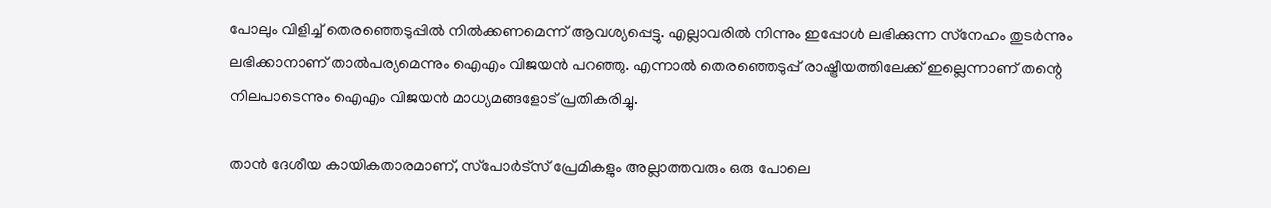പോലും വിളിച്ച് തെരഞ്ഞെടുപ്പില്‍ നില്‍ക്കണമെന്ന് ആവശ്യപ്പെട്ടു. എല്ലാവരില്‍ നിന്നും ഇപ്പോള്‍ ലഭിക്കുന്ന സ്‌നേഹം തുടര്‍ന്നും ലഭിക്കാനാണ് താല്‍പര്യമെന്നും ഐഎം വിജയന്‍ പറഞ്ഞു. എന്നാല്‍ തെരഞ്ഞെടുപ്പ് രാഷ്ട്രീയത്തിലേക്ക് ഇല്ലെന്നാണ് തന്റെ നിലപാടെന്നും ഐഎം വിജയന്‍ മാധ്യമങ്ങളോട് പ്രതികരിച്ചു.

താന്‍ ദേശീയ കായികതാരമാണ്, സ്‌പോര്‍ട്‌സ് പ്രേമികളും അല്ലാത്തവരും ഒരു പോലെ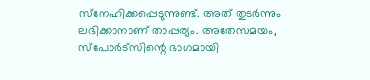സ്‌നേഹിക്കപ്പെടുന്നുണ്ട്. അത് തുടര്‍ന്നും ലഭിക്കാനാണ് താപ്പര്യം. അതേസമയം, സ്‌പോര്‍ട്‌സിന്റെ ഭാഗമായി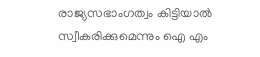രാജ്യസഭാംഗത്വം കിട്ടിയാല്‍ സ്വീകരിക്കുമെന്നും ഐ എം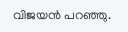വിജയന്‍ പറഞ്ഞു.